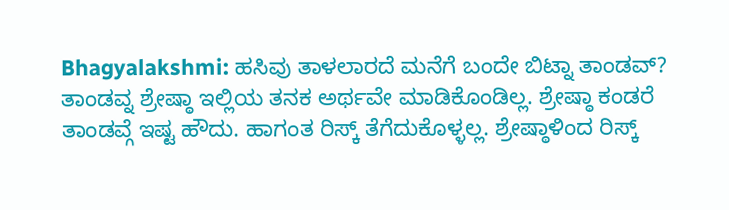Bhagyalakshmi: ಹಸಿವು ತಾಳಲಾರದೆ ಮನೆಗೆ ಬಂದೇ ಬಿಟ್ನಾ ತಾಂಡವ್?
ತಾಂಡವ್ನ ಶ್ರೇಷ್ಠಾ ಇಲ್ಲಿಯ ತನಕ ಅರ್ಥವೇ ಮಾಡಿಕೊಂಡಿಲ್ಲ. ಶ್ರೇಷ್ಠಾ ಕಂಡರೆ ತಾಂಡವ್ಗೆ ಇಷ್ಟ ಹೌದು. ಹಾಗಂತ ರಿಸ್ಕ್ ತೆಗೆದುಕೊಳ್ಳಲ್ಲ. ಶ್ರೇಷ್ಠಾಳಿಂದ ರಿಸ್ಕ್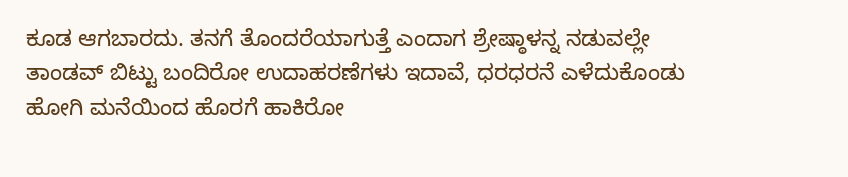ಕೂಡ ಆಗಬಾರದು. ತನಗೆ ತೊಂದರೆಯಾಗುತ್ತೆ ಎಂದಾಗ ಶ್ರೇಷ್ಠಾಳನ್ನ ನಡುವಲ್ಲೇ ತಾಂಡವ್ ಬಿಟ್ಟು ಬಂದಿರೋ ಉದಾಹರಣೆಗಳು ಇದಾವೆ, ಧರಧರನೆ ಎಳೆದುಕೊಂಡು ಹೋಗಿ ಮನೆಯಿಂದ ಹೊರಗೆ ಹಾಕಿರೋ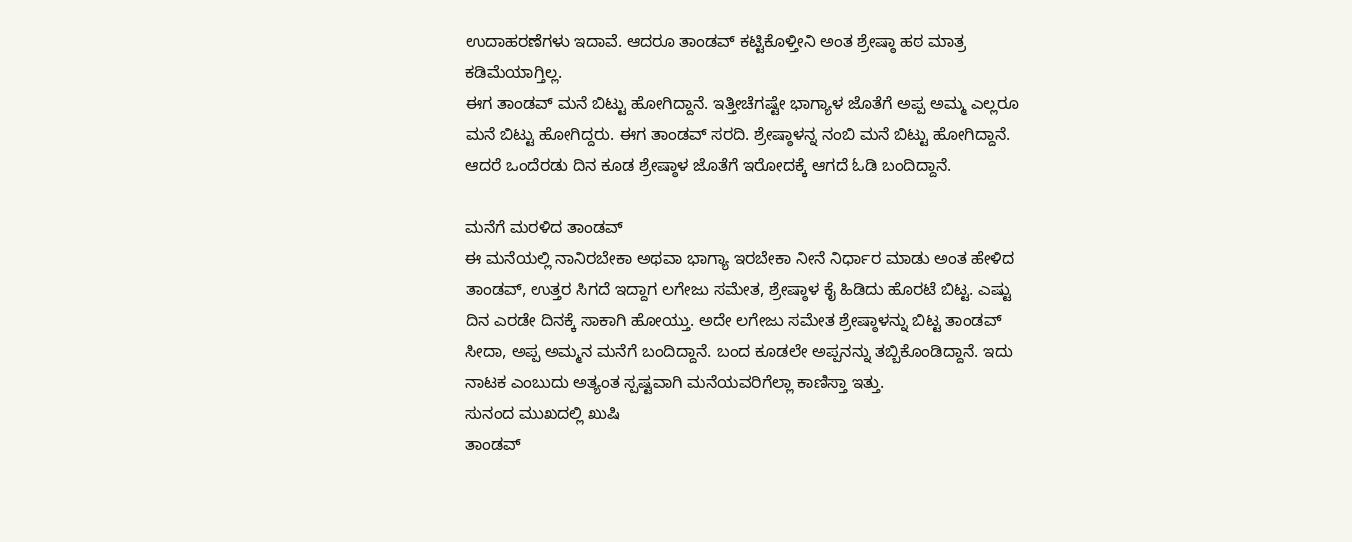ಉದಾಹರಣೆಗಳು ಇದಾವೆ. ಆದರೂ ತಾಂಡವ್ ಕಟ್ಟಿಕೊಳ್ತೀನಿ ಅಂತ ಶ್ರೇಷ್ಠಾ ಹಠ ಮಾತ್ರ ಕಡಿಮೆಯಾಗ್ತಿಲ್ಲ.
ಈಗ ತಾಂಡವ್ ಮನೆ ಬಿಟ್ಟು ಹೋಗಿದ್ದಾನೆ. ಇತ್ತೀಚೆಗಷ್ಟೇ ಭಾಗ್ಯಾಳ ಜೊತೆಗೆ ಅಪ್ಪ ಅಮ್ಮ ಎಲ್ಲರೂ ಮನೆ ಬಿಟ್ಟು ಹೋಗಿದ್ದರು. ಈಗ ತಾಂಡವ್ ಸರದಿ. ಶ್ರೇಷ್ಠಾಳನ್ನ ನಂಬಿ ಮನೆ ಬಿಟ್ಟು ಹೋಗಿದ್ದಾನೆ. ಆದರೆ ಒಂದೆರಡು ದಿನ ಕೂಡ ಶ್ರೇಷ್ಠಾಳ ಜೊತೆಗೆ ಇರೋದಕ್ಕೆ ಆಗದೆ ಓಡಿ ಬಂದಿದ್ದಾನೆ.

ಮನೆಗೆ ಮರಳಿದ ತಾಂಡವ್
ಈ ಮನೆಯಲ್ಲಿ ನಾನಿರಬೇಕಾ ಅಥವಾ ಭಾಗ್ಯಾ ಇರಬೇಕಾ ನೀನೆ ನಿರ್ಧಾರ ಮಾಡು ಅಂತ ಹೇಳಿದ ತಾಂಡವ್, ಉತ್ತರ ಸಿಗದೆ ಇದ್ದಾಗ ಲಗೇಜು ಸಮೇತ, ಶ್ರೇಷ್ಠಾಳ ಕೈ ಹಿಡಿದು ಹೊರಟೆ ಬಿಟ್ಟ. ಎಷ್ಟು ದಿನ ಎರಡೇ ದಿನಕ್ಕೆ ಸಾಕಾಗಿ ಹೋಯ್ತು. ಅದೇ ಲಗೇಜು ಸಮೇತ ಶ್ರೇಷ್ಠಾಳನ್ನು ಬಿಟ್ಟ ತಾಂಡವ್ ಸೀದಾ, ಅಪ್ಪ ಅಮ್ಮನ ಮನೆಗೆ ಬಂದಿದ್ದಾನೆ. ಬಂದ ಕೂಡಲೇ ಅಪ್ಪನನ್ನು ತಬ್ಬಿಕೊಂಡಿದ್ದಾನೆ. ಇದು ನಾಟಕ ಎಂಬುದು ಅತ್ಯಂತ ಸ್ಪಷ್ಟವಾಗಿ ಮನೆಯವರಿಗೆಲ್ಲಾ ಕಾಣಿಸ್ತಾ ಇತ್ತು.
ಸುನಂದ ಮುಖದಲ್ಲಿ ಖುಷಿ
ತಾಂಡವ್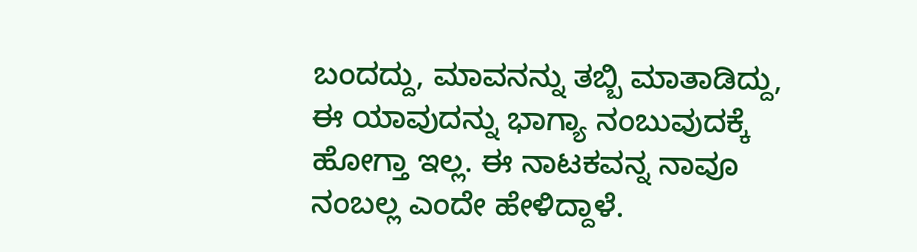ಬಂದದ್ದು, ಮಾವನನ್ನು ತಬ್ಬಿ ಮಾತಾಡಿದ್ದು, ಈ ಯಾವುದನ್ನು ಭಾಗ್ಯಾ ನಂಬುವುದಕ್ಕೆ ಹೋಗ್ತಾ ಇಲ್ಲ. ಈ ನಾಟಕವನ್ನ ನಾವೂ ನಂಬಲ್ಲ ಎಂದೇ ಹೇಳಿದ್ದಾಳೆ.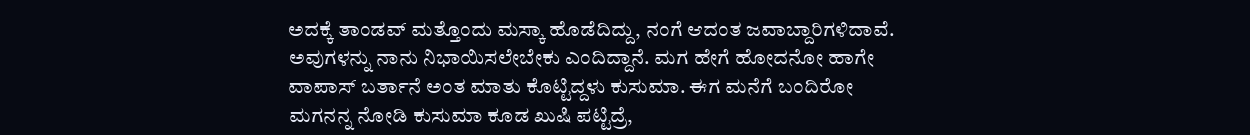ಅದಕ್ಕೆ ತಾಂಡವ್ ಮತ್ತೊಂದು ಮಸ್ಕಾ ಹೊಡೆದಿದ್ದು, ನಂಗೆ ಆದಂತ ಜವಾಬ್ದಾರಿಗಳಿದಾವೆ. ಅವುಗಳನ್ನು ನಾನು ನಿಭಾಯಿಸಲೇಬೇಕು ಎಂದಿದ್ದಾನೆ. ಮಗ ಹೇಗೆ ಹೋದನೋ ಹಾಗೇ ವಾಪಾಸ್ ಬರ್ತಾನೆ ಅಂತ ಮಾತು ಕೊಟ್ಟಿದ್ದಳು ಕುಸುಮಾ. ಈಗ ಮನೆಗೆ ಬಂದಿರೋ ಮಗನನ್ನ ನೋಡಿ ಕುಸುಮಾ ಕೂಡ ಖುಷಿ ಪಟ್ಟಿದ್ರೆ,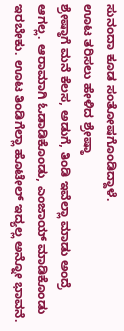ಸುನಂದಾ ಕೂಡ ಸಂತೋಷಗೊಂಡಿದ್ದಾಳೆ.
ಊಟ ತರಿಸಲು ಹೇಳಿದ ಶ್ರೇಷ್ಠಾ
ಶ್ರೇಷ್ಠಾಗೆ ಮನೆ ಕೆಲಸ, ಅಡುಗೆ, ತಿಂಡಿ ಇವೆಲ್ಲಾ ಮಾಡು ಅಂದ್ರೆ ಆಗಲ್ಲ. ಆರಾಮಾಗಿ ಓಡಾಡಿಕೊಂಡು, ಎಂಜಾಯ್ ಮಾಡಿಕೊಂಡು ಇರಬೇಕು. ಊಟ ತಿಂಡಿಗೆಲ್ಲಾ ಹೊಟೇಲ್ ಇದ್ಯಲ್ಲ ಅನ್ನೋ ಭಾವನೆ.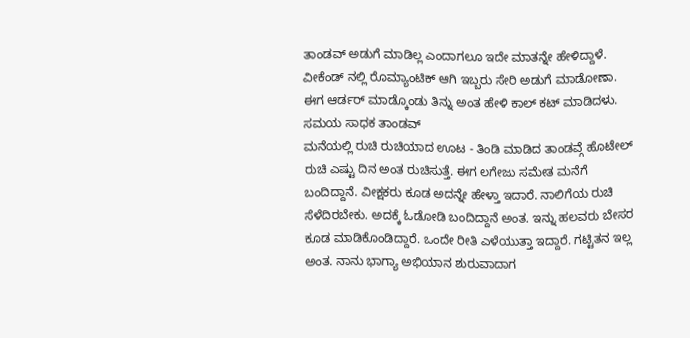ತಾಂಡವ್ ಅಡುಗೆ ಮಾಡಿಲ್ಲ ಎಂದಾಗಲೂ ಇದೇ ಮಾತನ್ನೇ ಹೇಳಿದ್ದಾಳೆ. ವೀಕೆಂಡ್ ನಲ್ಲಿ ರೊಮ್ಯಾಂಟಿಕ್ ಆಗಿ ಇಬ್ಬರು ಸೇರಿ ಅಡುಗೆ ಮಾಡೋಣಾ. ಈಗ ಆರ್ಡರ್ ಮಾಡ್ಕೊಂಡು ತಿನ್ನು ಅಂತ ಹೇಳಿ ಕಾಲ್ ಕಟ್ ಮಾಡಿದಳು.
ಸಮಯ ಸಾಧಕ ತಾಂಡವ್
ಮನೆಯಲ್ಲಿ ರುಚಿ ರುಚಿಯಾದ ಊಟ - ತಿಂಡಿ ಮಾಡಿದ ತಾಂಡವ್ಗೆ ಹೊಟೇಲ್ ರುಚಿ ಎಷ್ಟು ದಿನ ಅಂತ ರುಚಿಸುತ್ತೆ. ಈಗ ಲಗೇಜು ಸಮೇತ ಮನೆಗೆ ಬಂದಿದ್ದಾನೆ. ವೀಕ್ಷಕರು ಕೂಡ ಅದನ್ನೇ ಹೇಳ್ತಾ ಇದಾರೆ. ನಾಲಿಗೆಯ ರುಚಿ ಸೆಳೆದಿರಬೇಕು. ಅದಕ್ಕೆ ಓಡೋಡಿ ಬಂದಿದ್ದಾನೆ ಅಂತ. ಇನ್ನು ಹಲವರು ಬೇಸರ ಕೂಡ ಮಾಡಿಕೊಂಡಿದ್ದಾರೆ. ಒಂದೇ ರೀತಿ ಎಳೆಯುತ್ತಾ ಇದ್ದಾರೆ. ಗಟ್ಟಿತನ ಇಲ್ಲ ಅಂತ. ನಾನು ಭಾಗ್ಯಾ ಅಭಿಯಾನ ಶುರುವಾದಾಗ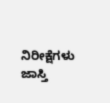ನಿರೀಕ್ಷೆಗಳು ಜಾಸ್ತಿ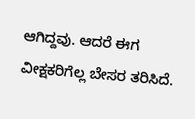ಆಗಿದ್ದವು. ಆದರೆ ಈಗ ವೀಕ್ಷಕರಿಗೆಲ್ಲ ಬೇಸರ ತರಿಸಿದೆ.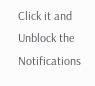Click it and Unblock the Notifications